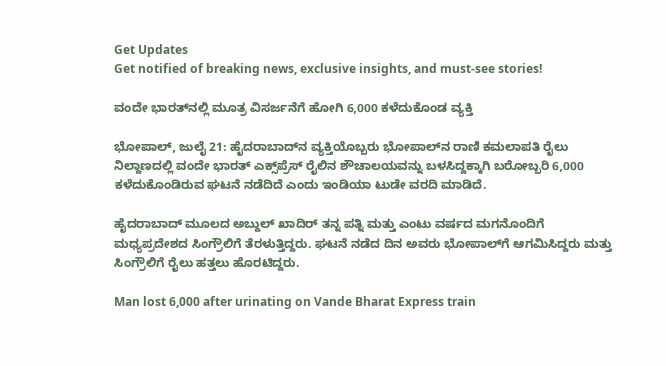Get Updates
Get notified of breaking news, exclusive insights, and must-see stories!

ವಂದೇ ಭಾರತ್‌ನಲ್ಲಿ ಮೂತ್ರ ವಿಸರ್ಜನೆಗೆ ಹೋಗಿ 6,000 ಕಳೆದುಕೊಂಡ ವ್ಯಕ್ತಿ

ಭೋಪಾಲ್‌, ಜುಲೈ 21: ಹೈದರಾಬಾದ್‌ನ ವ್ಯಕ್ತಿಯೊಬ್ಬರು ಭೋಪಾಲ್‌ನ ರಾಣಿ ಕಮಲಾಪತಿ ರೈಲು ನಿಲ್ದಾಣದಲ್ಲಿ ವಂದೇ ಭಾರತ್ ಎಕ್ಸ್‌ಪ್ರೆಸ್ ರೈಲಿನ ಶೌಚಾಲಯವನ್ನು ಬಳಸಿದ್ದಕ್ಕಾಗಿ ಬರೋಬ್ಬರಿ 6,000 ಕಳೆದುಕೊಂಡಿರುವ ಘಟನೆ ನಡೆದಿದೆ ಎಂದು ಇಂಡಿಯಾ ಟುಡೇ ವರದಿ ಮಾಡಿದೆ.

ಹೈದರಾಬಾದ್ ಮೂಲದ ಅಬ್ದುಲ್ ಖಾದಿರ್ ತನ್ನ ಪತ್ನಿ ಮತ್ತು ಎಂಟು ವರ್ಷದ ಮಗನೊಂದಿಗೆ ಮಧ್ಯಪ್ರದೇಶದ ಸಿಂಗ್ರೌಲಿಗೆ ತೆರಳುತ್ತಿದ್ದರು. ಘಟನೆ ನಡೆದ ದಿನ ಅವರು ಭೋಪಾಲ್‌ಗೆ ಆಗಮಿಸಿದ್ದರು ಮತ್ತು ಸಿಂಗ್ರೌಲಿಗೆ ರೈಲು ಹತ್ತಲು ಹೊರಟಿದ್ದರು.

Man lost 6,000 after urinating on Vande Bharat Express train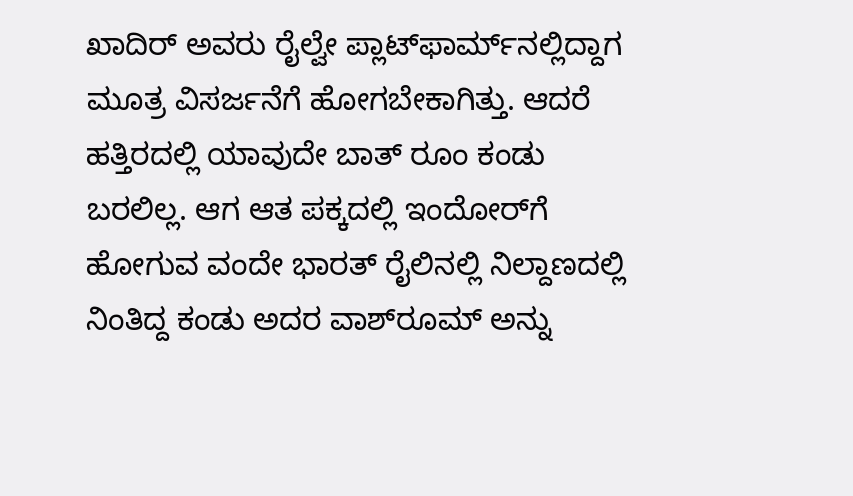ಖಾದಿರ್ ಅವರು ರೈಲ್ವೇ ಪ್ಲಾಟ್‌ಫಾರ್ಮ್‌ನಲ್ಲಿದ್ದಾಗ ಮೂತ್ರ ವಿಸರ್ಜನೆಗೆ ಹೋಗಬೇಕಾಗಿತ್ತು. ಆದರೆ ಹತ್ತಿರದಲ್ಲಿ ಯಾವುದೇ ಬಾತ್‌ ರೂಂ ಕಂಡು ಬರಲಿಲ್ಲ. ಆಗ ಆತ ಪಕ್ಕದಲ್ಲಿ ಇಂದೋರ್‌ಗೆ ಹೋಗುವ ವಂದೇ ಭಾರತ್ ರೈಲಿನಲ್ಲಿ ನಿಲ್ದಾಣದಲ್ಲಿ ನಿಂತಿದ್ದ ಕಂಡು ಅದರ ವಾಶ್‌ರೂಮ್ ಅನ್ನು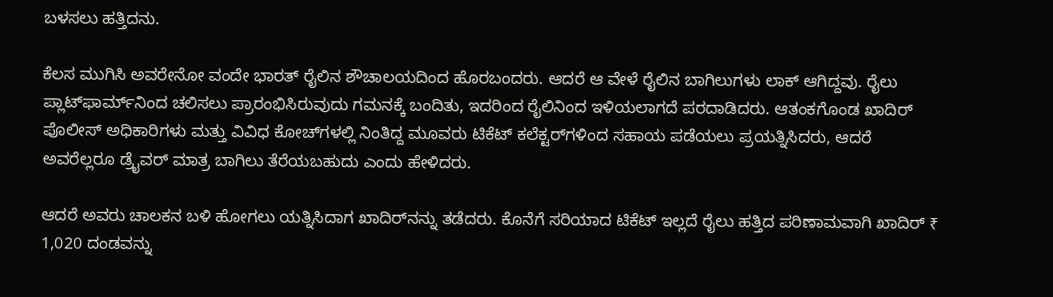ಬಳಸಲು ಹತ್ತಿದನು.

ಕೆಲಸ ಮುಗಿಸಿ ಅವರೇನೋ ವಂದೇ ಭಾರತ್‌ ರೈಲಿನ ಶೌಚಾಲಯದಿಂದ ಹೊರಬಂದರು. ಆದರೆ ಆ ವೇಳೆ ರೈಲಿನ ಬಾಗಿಲುಗಳು ಲಾಕ್ ಆಗಿದ್ದವು. ರೈಲು ಪ್ಲಾಟ್‌ಫಾರ್ಮ್‌ನಿಂದ ಚಲಿಸಲು ಪ್ರಾರಂಭಿಸಿರುವುದು ಗಮನಕ್ಕೆ ಬಂದಿತು, ಇದರಿಂದ ರೈಲಿನಿಂದ ಇಳಿಯಲಾಗದೆ ಪರದಾಡಿದರು. ಆತಂಕಗೊಂಡ ಖಾದಿರ್ ಪೊಲೀಸ್ ಅಧಿಕಾರಿಗಳು ಮತ್ತು ವಿವಿಧ ಕೋಚ್‌ಗಳಲ್ಲಿ ನಿಂತಿದ್ದ ಮೂವರು ಟಿಕೆಟ್ ಕಲೆಕ್ಟರ್‌ಗಳಿಂದ ಸಹಾಯ ಪಡೆಯಲು ಪ್ರಯತ್ನಿಸಿದರು, ಆದರೆ ಅವರೆಲ್ಲರೂ ಡ್ರೈವರ್ ಮಾತ್ರ ಬಾಗಿಲು ತೆರೆಯಬಹುದು ಎಂದು ಹೇಳಿದರು.

ಆದರೆ ಅವರು ಚಾಲಕನ ಬಳಿ ಹೋಗಲು ಯತ್ನಿಸಿದಾಗ ಖಾದಿರ್‌ನನ್ನು ತಡೆದರು. ಕೊನೆಗೆ ಸರಿಯಾದ ಟಿಕೆಟ್ ಇಲ್ಲದೆ ರೈಲು ಹತ್ತಿದ ಪರಿಣಾಮವಾಗಿ ಖಾದಿರ್ ₹ 1,020 ದಂಡವನ್ನು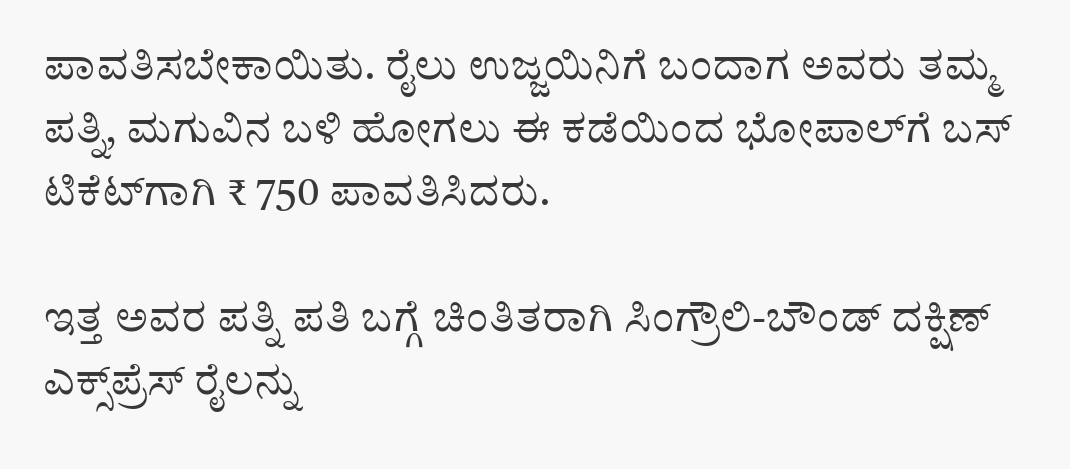ಪಾವತಿಸಬೇಕಾಯಿತು. ರೈಲು ಉಜ್ಜಯಿನಿಗೆ ಬಂದಾಗ ಅವರು ತಮ್ಮ ಪತ್ನಿ, ಮಗುವಿನ ಬಳಿ ಹೋಗಲು ಈ ಕಡೆಯಿಂದ ಭೋಪಾಲ್‌ಗೆ ಬಸ್ ಟಿಕೆಟ್‌ಗಾಗಿ ₹ 750 ಪಾವತಿಸಿದರು.

ಇತ್ತ ಅವರ ಪತ್ನಿ ಪತಿ ಬಗ್ಗೆ ಚಿಂತಿತರಾಗಿ ಸಿಂಗ್ರೌಲಿ-ಬೌಂಡ್ ದಕ್ಷಿಣ್ ಎಕ್ಸ್‌ಪ್ರೆಸ್ ರೈಲನ್ನು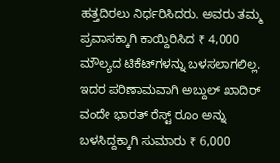ಹತ್ತದಿರಲು ನಿರ್ಧರಿಸಿದರು. ಅವರು ತಮ್ಮ ಪ್ರವಾಸಕ್ಕಾಗಿ ಕಾಯ್ದಿರಿಸಿದ ₹ 4,000 ಮೌಲ್ಯದ ಟಿಕೆಟ್‌ಗಳನ್ನು ಬಳಸಲಾಗಲಿಲ್ಲ. ಇದರ ಪರಿಣಾಮವಾಗಿ ಅಬ್ದುಲ್ ಖಾದಿರ್‌ ವಂದೇ ಭಾರತ್ ರೆಸ್ಟ್ ರೂಂ ಅನ್ನು ಬಳಸಿದ್ದಕ್ಕಾಗಿ ಸುಮಾರು ₹ 6,000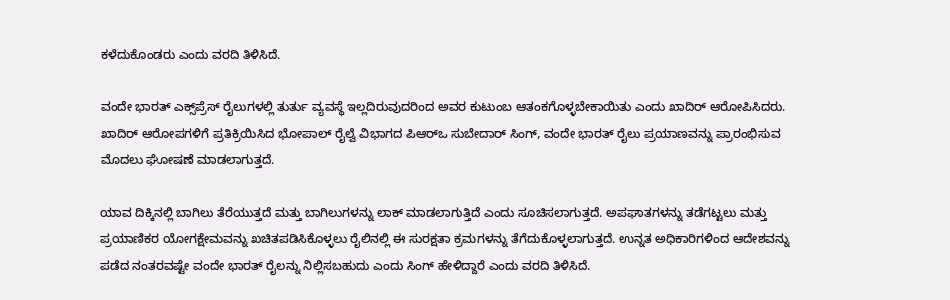ಕಳೆದುಕೊಂಡರು ಎಂದು ವರದಿ ತಿಳಿಸಿದೆ.

ವಂದೇ ಭಾರತ್ ಎಕ್ಸ್‌ಪ್ರೆಸ್‌ ರೈಲುಗಳಲ್ಲಿ ತುರ್ತು ವ್ಯವಸ್ಥೆ ಇಲ್ಲದಿರುವುದರಿಂದ ಅವರ ಕುಟುಂಬ ಆತಂಕಗೊಳ್ಳಬೇಕಾಯಿತು ಎಂದು ಖಾದಿರ್ ಆರೋಪಿಸಿದರು. ಖಾದಿರ್‌ ಆರೋಪಗಳಿಗೆ ಪ್ರತಿಕ್ರಿಯಿಸಿದ ಭೋಪಾಲ್ ರೈಲ್ವೆ ವಿಭಾಗದ ಪಿಆರ್‌ಒ ಸುಬೇದಾರ್ ಸಿಂಗ್, ವಂದೇ ಭಾರತ್ ರೈಲು ಪ್ರಯಾಣವನ್ನು ಪ್ರಾರಂಭಿಸುವ ಮೊದಲು ಘೋಷಣೆ ಮಾಡಲಾಗುತ್ತದೆ.

ಯಾವ ದಿಕ್ಕಿನಲ್ಲಿ ಬಾಗಿಲು ತೆರೆಯುತ್ತದೆ ಮತ್ತು ಬಾಗಿಲುಗಳನ್ನು ಲಾಕ್ ಮಾಡಲಾಗುತ್ತಿದೆ ಎಂದು ಸೂಚಿಸಲಾಗುತ್ತದೆ. ಅಪಘಾತಗಳನ್ನು ತಡೆಗಟ್ಟಲು ಮತ್ತು ಪ್ರಯಾಣಿಕರ ಯೋಗಕ್ಷೇಮವನ್ನು ಖಚಿತಪಡಿಸಿಕೊಳ್ಳಲು ರೈಲಿನಲ್ಲಿ ಈ ಸುರಕ್ಷತಾ ಕ್ರಮಗಳನ್ನು ತೆಗೆದುಕೊಳ್ಳಲಾಗುತ್ತದೆ. ಉನ್ನತ ಅಧಿಕಾರಿಗಳಿಂದ ಆದೇಶವನ್ನು ಪಡೆದ ನಂತರವಷ್ಟೇ ವಂದೇ ಭಾರತ್ ರೈಲನ್ನು ನಿಲ್ಲಿಸಬಹುದು ಎಂದು ಸಿಂಗ್ ಹೇಳಿದ್ದಾರೆ ಎಂದು ವರದಿ ತಿಳಿಸಿದೆ.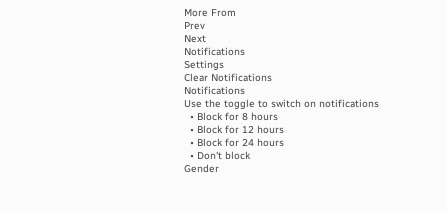More From
Prev
Next
Notifications
Settings
Clear Notifications
Notifications
Use the toggle to switch on notifications
  • Block for 8 hours
  • Block for 12 hours
  • Block for 24 hours
  • Don't block
Gender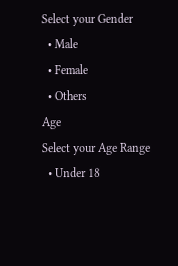Select your Gender
  • Male
  • Female
  • Others
Age
Select your Age Range
  • Under 18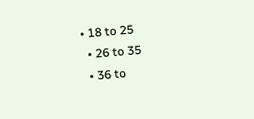• 18 to 25
  • 26 to 35
  • 36 to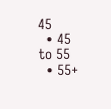45
  • 45 to 55
  • 55+